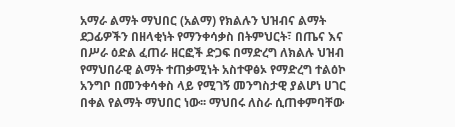አማራ ልማት ማህበር (አልማ) የክልሉን ህዝብና ልማት ደጋፊዎችን በዘላቂነት የማንቀሳቃስ በትምህርት፣ በጤና እና በሥራ ዕድል ፈጠራ ዘርፎች ድጋፍ በማድረግ ለክልሉ ህዝብ የማህበራዊ ልማት ተጠቃሚነት አስተዋፅኦ የማድረግ ተልዕኮ አንግቦ በመንቀሳቀስ ላይ የሚገኝ መንግስታዊ ያልሆነ ሀገር በቀል የልማት ማህበር ነው፡፡ ማህበሩ ለስራ ሲጠቀምባቸው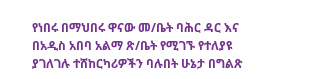የነበሩ በማህበሩ ዋናው መ/ቤት ባሕር ዳር እና በአዲስ አበባ አልማ ጽ/ቤት የሚገኙ የተለያዩ ያገለገሉ ተሸከርካሪዎችን ባሉበት ሁኔታ በግልጽ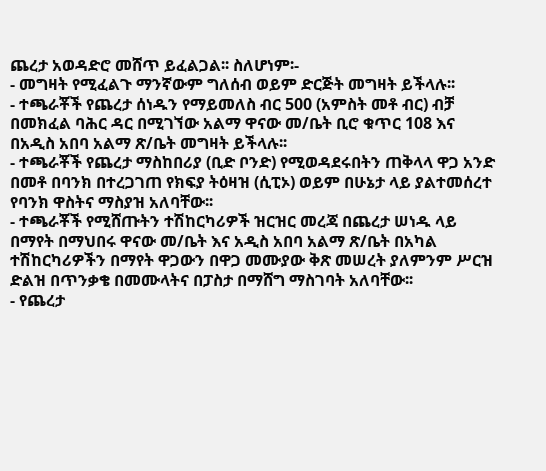ጨረታ አወዳድሮ መሸጥ ይፈልጋል፡፡ ስለሆነም፡-
- መግዛት የሚፈልጉ ማንኛውም ግለሰብ ወይም ድርጅት መግዛት ይችላሉ፡፡
- ተጫራቾች የጨረታ ሰነዱን የማይመለስ ብር 500 (አምስት መቶ ብር) ብቻ በመክፈል ባሕር ዳር በሚገኘው አልማ ዋናው መ/ቤት ቢሮ ቁጥር 108 እና በአዲስ አበባ አልማ ጽ/ቤት መግዛት ይችላሉ፡፡
- ተጫራቾች የጨረታ ማስከበሪያ (ቢድ ቦንድ) የሚወዳደሩበትን ጠቅላላ ዋጋ አንድ በመቶ በባንክ በተረጋገጠ የክፍያ ትዕዛዝ (ሲፒኦ) ወይም በሁኔታ ላይ ያልተመሰረተ የባንክ ዋስትና ማስያዝ አለባቸው፡፡
- ተጫራቾች የሚሸጡትን ተሽከርካሪዎች ዝርዝር መረጃ በጨረታ ሠነዱ ላይ በማየት በማህበሩ ዋናው መ/ቤት እና አዲስ አበባ አልማ ጽ/ቤት በአካል ተሽከርካሪዎችን በማየት ዋጋውን በዋጋ መሙያው ቅጽ መሠረት ያለምንም ሥርዝ ድልዝ በጥንቃቄ በመሙላትና በፓስታ በማሸግ ማስገባት አለባቸው፡፡
- የጨረታ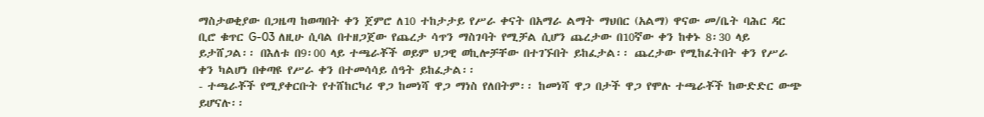ማስታወቂያው በጋዜጣ ከወጣበት ቀን ጀምሮ ለ10 ተከታታይ የሥራ ቀናት በአማራ ልማት ማህበር (አልማ) ዋናው መ/ቤት ባሕር ዳር ቢሮ ቁጥር G-03 ለዚሁ ሲባል በተዘጋጀው የጨረታ ሳጥን ማስገባት የሚቻል ሲሆን ጨረታው በ10ኛው ቀን ከቀኑ 8፡30 ላይ ይታሸጋል፡፡ በእለቱ በ9፡00 ላይ ተጫራቾች ወይም ህጋዊ ወኪሎቻቸው በተገኙበት ይከፈታል፡፡ ጨረታው የሚከፈትበት ቀን የሥራ ቀን ካልሆነ በቀጣዩ የሥራ ቀን በተመሳሳይ ሰዓት ይከፈታል፡፡
- ተጫራቾች የሚያቀርቡት የተሸከርካሪ ዋጋ ከመነሻ ዋጋ ማነስ የለበትም፡፡ ከመነሻ ዋጋ በታች ዋጋ የሞሉ ተጫራቾች ከውድድር ውጭ ይሆናሉ፡፡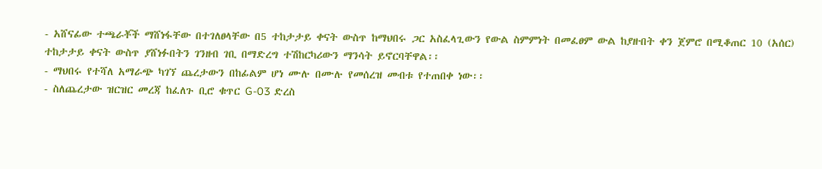- አሸናፊው ተጫራቾች ማሸነፋቸው በተገለፀላቸው በ5 ተከታታይ ቀናት ውስጥ ከማህበሩ ጋር አስፈላጊውን የውል ስምምነት በመፈፀም ውል ከያዙበት ቀን ጀምሮ በሚቆጠር 10 (አሰር) ተከታታይ ቀናት ውስጥ ያሸነፉበትን ገንዘብ ገቢ በማድረግ ተሽከርካሪውን ማንሳት ይኖርባቸዋል፡፡
- ማህበሩ የተሻለ አማራጭ ካገኘ ጨረታውን በከፊልም ሆነ ሙሉ በሙሉ የመሰረዝ መብቱ የተጠበቀ ነው፡፡
- ስለጨረታው ዝርዝር መረጃ ከፈለጉ ቢሮ ቁጥር G-03 ድረስ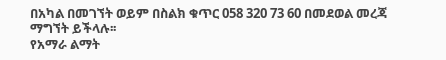በአካል በመገኘት ወይም በስልክ ቁጥር 058 320 73 60 በመደወል መረጃ ማግኘት ይችላሉ፡፡
የአማራ ልማት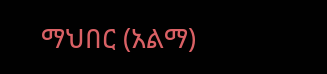ማህበር (አልማ)